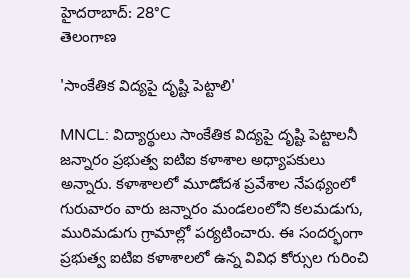హైదరాబాద్: 28°C
తెలంగాణ

'సాంకేతిక విద్యపై దృష్టి పెట్టాలి'

MNCL: విద్యార్థులు సాంకేతిక విద్యపై దృష్టి పెట్టాలనీ జన్నారం ప్రభుత్వ ఐటిఐ కళాశాల అధ్యాపకులు అన్నారు. కళాశాలలో మూడోదశ ప్రవేశాల నేపథ్యంలో గురువారం వారు జన్నారం మండలంలోని కలమడుగు, మురిమడుగు గ్రామాల్లో పర్యటించారు. ఈ సందర్భంగా ప్రభుత్వ ఐటిఐ కళాశాలలో ఉన్న వివిధ కోర్సుల గురించి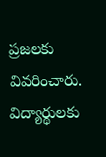ప్రజలకు వివరించారు. విద్యార్థులకు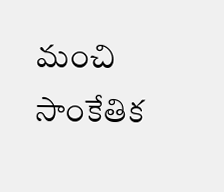మంచి సాంకేతిక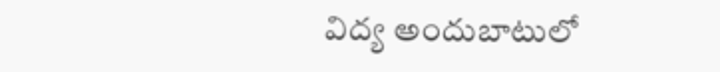విద్య అందుబాటులో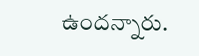ఉందన్నారు.